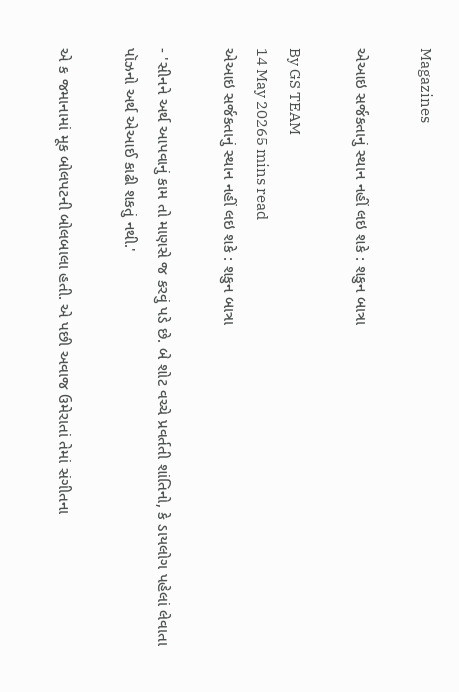Magazines

એઆઇ સર્જકતાનું સ્થાન નહીં લઇ શકે : શકુન બાત્રા

By GS TEAM
14 May 20265 mins read
એઆઇ સર્જકતાનું સ્થાન નહીં લઇ શકે : શકુન બાત્રા

- 'સીનને અર્થ આપવાનું કામ તો માણસે જ કરવું પડે છે. બે શોટ વચ્ચે પ્રવર્તતી શાંતિનો, કે ડાયલોગ પહેલાં લેવાતા પૉઝનો અર્થ એઆઈ કાઢી શકતું નથી.'

એ ક જમાનામાં મૂક બોલપટની બોલબાલા હતી. એ પછી અવાજ ઉમેરાતાં તેમાં સંગીતના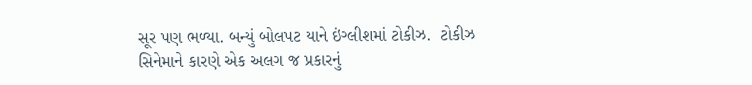સૂર પણ ભળ્યા. બન્યું બોલપટ યાને ઇંગ્લીશમાં ટોકીઝ.  ટોકીઝ સિનેમાને કારણે એક અલગ જ પ્રકારનું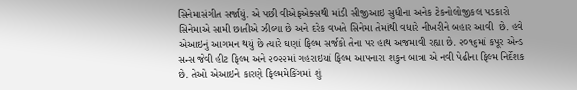સિનેમાસંગીત સર્જાયું. એ પછી વીએફએક્સથી માંડી સીજીઆઇ સુધીના અનેક ટેકનોલોજીકલ પડકારો સિનેમાએ સામી છાતીએ ઝીલ્યા છે અને દરેક વખતે સિનેમા તેમાંથી વધારે નીખરીને બહાર આવી  છે. હવે એઆઇનું આગમન થયું છે ત્યારે ઘણાં ફિલ્મ સર્જકો તેના પર હાથ અજમાવી રહ્યા છે. ૨૦૧૬માં કપૂર એન્ડ સન્સ જેવી હીટ ફિલ્મ અને ૨૦૨૨માં ગહરાઇયાં ફિલ્મ આપનારા શકુન બાત્રા એ નવી પેઢીના ફિલ્મ નિર્દેશક છે. તેઓ એઆઇને કારણે ફિલ્મમેકિંગમાં શું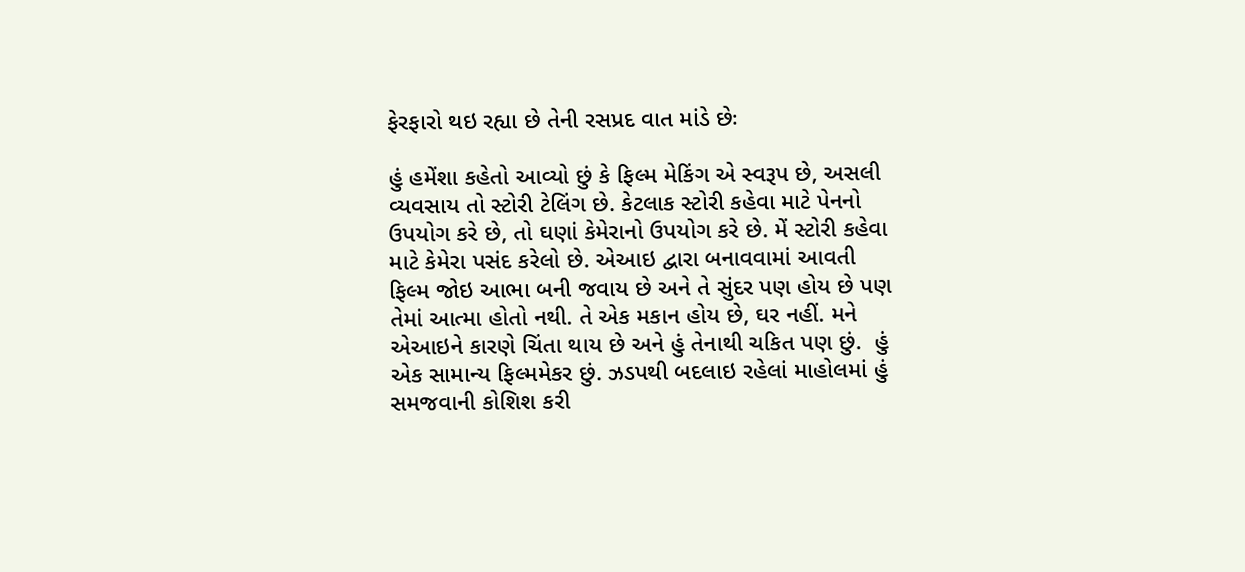ફેરફારો થઇ રહ્યા છે તેની રસપ્રદ વાત માંડે છેઃ

હું હમેંશા કહેતો આવ્યો છું કે ફિલ્મ મેકિંગ એ સ્વરૂપ છે, અસલી વ્યવસાય તો સ્ટોરી ટેલિંગ છે. કેટલાક સ્ટોરી કહેવા માટે પેનનો ઉપયોગ કરે છે, તો ઘણાં કેમેરાનો ઉપયોગ કરે છે. મેં સ્ટોરી કહેવા માટે કેમેરા પસંદ કરેલો છે. એઆઇ દ્વારા બનાવવામાં આવતી ફિલ્મ જોઇ આભા બની જવાય છે અને તે સુંદર પણ હોય છે પણ તેમાં આત્મા હોતો નથી. તે એક મકાન હોય છે, ઘર નહીં. મને એઆઇને કારણે ચિંતા થાય છે અને હું તેનાથી ચકિત પણ છું.  હું એક સામાન્ય ફિલ્મમેકર છું. ઝડપથી બદલાઇ રહેલાં માહોલમાં હું સમજવાની કોશિશ કરી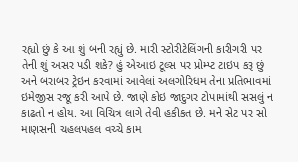રહ્યો છું કે આ શું બની રહ્યું છે. મારી સ્ટોરીટેલિંગની કારીગરી પર તેની શું અસર પડી શકે? હું એઆઇ ટૂલ્સ પર પ્રોમ્પ્ટ ટાઇપ કરૂ છું અને બરાબર ટ્રેઇન કરવામાં આવેલાં અલગોરિધમ તેના પ્રતિભાવમાં ઇમેજીસ રજૂ કરી આપે છે. જાણે કોઇ જાદુગર ટોપામાંથી સસલું ન કાઢતો ન હોય. આ વિચિત્ર લાગે તેવી હકીકત છે. મને સેટ પર સો માણસની ચહલપહલ વચ્ચે કામ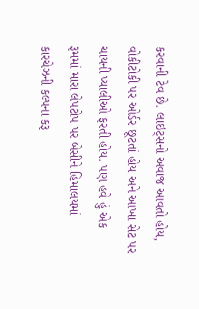કરવાની ટેવ છે. લાઇટ્સનો અવાજ આવતો હોય, વોકીટોકી પર ઓર્ડર છૂટતાં હોય અને આખા સેટ પર ચાયની પ્યાલીઓ ફરતી હોય. પણ હવે હું એક રૂમમાં મારા લેપટોપ પર બેસીને હિમાલયમાં કારચેઝની કલ્પના કરૂ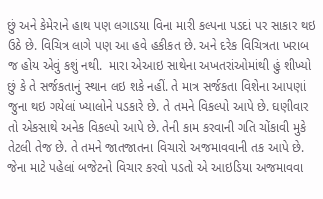છું અને કેમેરાને હાથ પણ લગાડયા વિના મારી કલ્પના પડદાં પર સાકાર થઇ ઉઠે છે. વિચિત્ર લાગે પણ આ હવે હકીકત છે. અને દરેક વિચિત્રતા ખરાબ જ હોય એવું કશું નથી.  મારા એઆઇ સાથેના અખતરાંઓમાંથી હું શીખ્યો છું કે તે સર્જકતાનું સ્થાન લઇ શકે નહીં. તે માત્ર સર્જકતા વિશેના આપણાં જુના થઇ ગયેલાં ખ્યાલોને પડકારે છે. તે તમને વિકલ્પો આપે છે. ઘણીવાર તો એકસાથે અનેક વિકલ્પો આપે છે. તેની કામ કરવાની ગતિ ચોંકાવી મુકે તેટલી તેજ છે. તે તમને જાતજાતના વિચારો અજમાવવાની તક આપે છે. જેના માટે પહેલાં બજેટનો વિચાર કરવો પડતો એ આઇડિયા અજમાવવા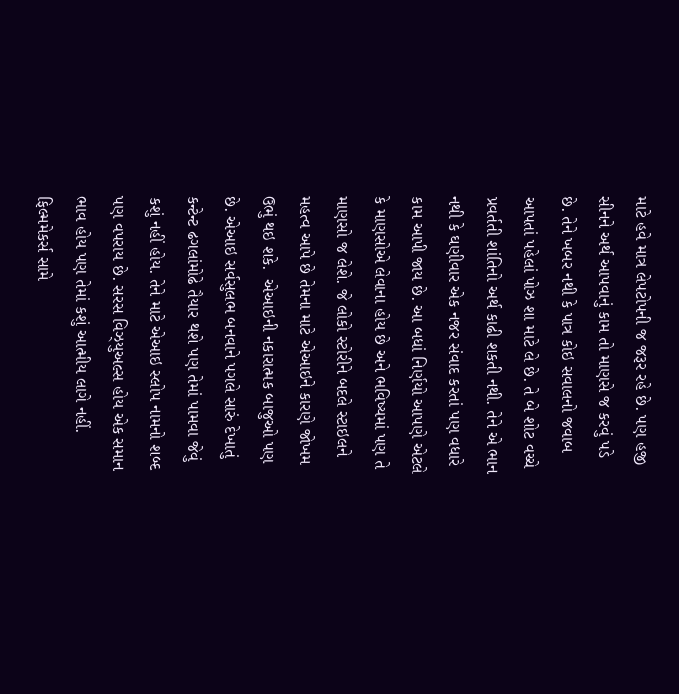માટે હવે માત્ર લેપટોપની જ જરૂર રહે છે. પણ હજી  સીનને અર્થ આપવાનું કામ તો માણસે જ કરવું પડે છે. તેને ખબર નથી કે પાત્ર કોઇ સવાલનો જવાબ આપતાં પહેલાં પોઝ શા માટે લે છે. તે બે શોટ વચ્ચે પ્રવર્તતી શાંતિનો અર્થ કાઢી શકતી નથી. તેને એ ભાન નથી કે ઘણીવાર એક નજર સંવાદ કરતાં પણ વધારે કામ આપી જાય છે. આ બધાં નિર્ણયો આપણે એટલે કે માણસોએ લેવાના હોય છે અને ભવિષ્યમાં પણ તે માણસો જ લેશે. જે લોકો સ્ટોરીને બદલે સ્ટાઇલને મહત્વ આપે છે તેમના માટે એઆઇને કારણે જોખમ ઉભું થઇ શકે.  એઆઇની નકારાત્મક બાજુઓ પણ છે. એઆઇ સર્વસુલભ બનવાને પગલે સારું દેખાતું કન્ટેન્ટ ઢગલાંમોઢે તૈયાર થશે પણ તેમાં પામવા જેવું કશું નહીં હોય. તેને માટે એઆઇ સ્લોપ નામનો શબ્દ પણ વપરાય છે. સરસ વિઝ્યુઅલ્સ હોય એક સમાન ભાવ હોય પણ તેમાં કશું આત્મીય લાગે નહીં. ફિલ્મમેકર્સ સામે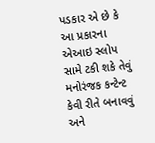પડકાર એ છે કે આ પ્રકારના એઆઇ સ્લોપ સામે ટકી શકે તેવું મનોરંજક કન્ટેન્ટ કેવી રીતે બનાવવું અને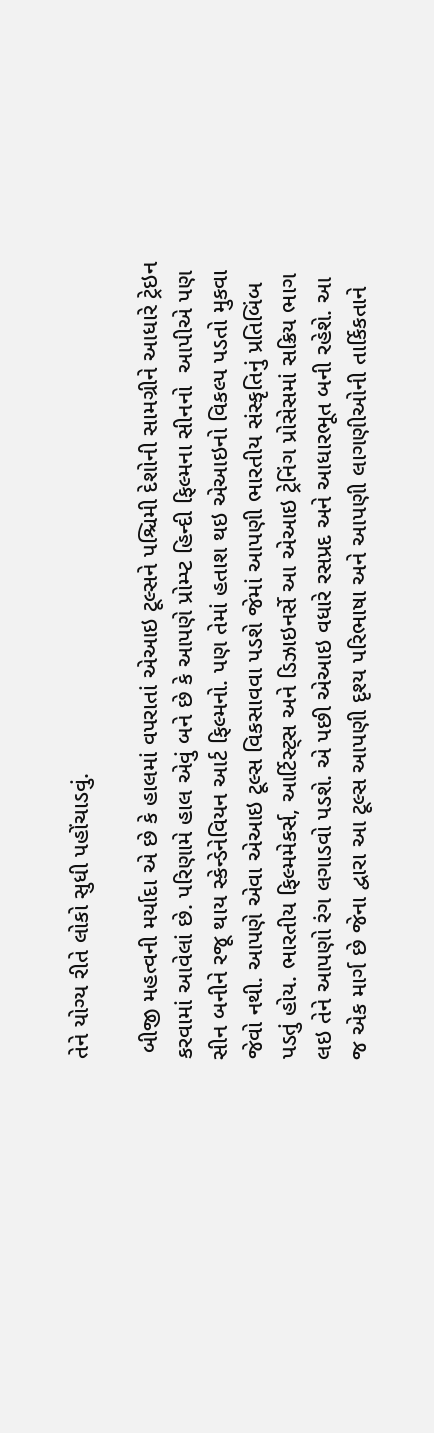તેને યોગ્ય રીતે લોકો સુધી પહોંચાડવું.

 બીજી મહત્વની મર્યાદા એ છે કે હાલમાં વપરાતાં એઆઇ ટૂલ્સને પશ્ચિમી દેશોની સામગ્રીને આધારે ટ્રેઇન કરવામાં આવેલાં છે. પરિણામે હાલ એવું બને છે કે આપણે પ્રોમ્પ્ટ હિન્દી ફિલ્મના સીનનો  આપીએ પણ સીન બનીને રજૂ થાય સ્કેન્ડેનેવિયન આર્ટ ફિલ્મનો. પણ તેમાં હતાશ થઇ એઆઇનો વિકલ્પ પડતો મુકવા જેવો નથી. આપણે એવા એઆઇ ટૂલ્સ વિકસાવવા પડશે જેમાં આપણી ભારતીય સંસ્કૃતિનું પ્રતિબિંબ પડતું હોય. ભારતીય ફિલ્મમેકર્સ, આર્ટિસ્ટ્સ અને ડિઝાઇનર્સે આ એઆઇ ટ્રેનિંગ પ્રોસેસમાં સક્રિય ભાગ લઇ તેને આપણો રંગ લગાડવો પડશે. એ પછી એઆઇ વધારે રસપ્રદ અને આધારભૂત બની રહેશે. આ જ એક માર્ગ છે જેના દ્વારા આ ટૂલ્સ આપણી દૃશ્ય પરિભાષા અને આપણી લાગણીઓની તાર્કિકતાને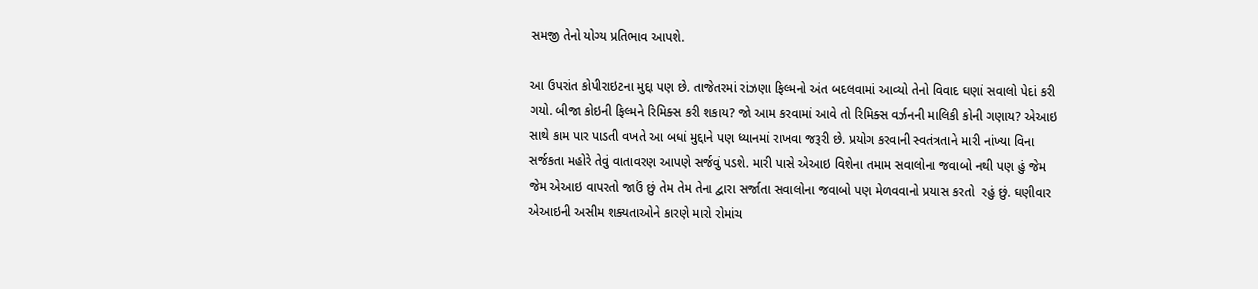સમજી તેનો યોગ્ય પ્રતિભાવ આપશે.

આ ઉપરાંત કોપીરાઇટના મુદ્દા પણ છે. તાજેતરમાં રાંઝણા ફિલ્મનો અંત બદલવામાં આવ્યો તેનો વિવાદ ઘણાં સવાલો પેદાં કરી ગયો. બીજા કોઇની ફિલ્મને રિમિક્સ કરી શકાય? જો આમ કરવામાં આવે તો રિમિક્સ વર્ઝનની માલિકી કોની ગણાય? એઆઇ સાથે કામ પાર પાડતી વખતે આ બધાં મુદ્દાને પણ ધ્યાનમાં રાખવા જરૂરી છે. પ્રયોગ કરવાની સ્વતંત્રતાને મારી નાંખ્યા વિના સર્જકતા મહોરે તેવું વાતાવરણ આપણે સર્જવું પડશે. મારી પાસે એઆઇ વિશેના તમામ સવાલોના જવાબો નથી પણ હું જેમ જેમ એઆઇ વાપરતો જાઉં છું તેમ તેમ તેના દ્વારા સર્જાતા સવાલોના જવાબો પણ મેળવવાનો પ્રયાસ કરતો  રહું છું. ઘણીવાર એઆઇની અસીમ શક્યતાઓને કારણે મારો રોમાંચ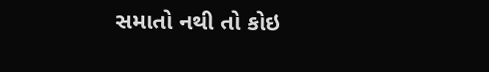સમાતો નથી તો કોઇ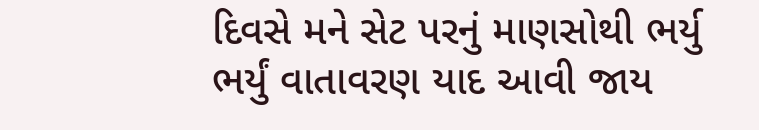દિવસે મને સેટ પરનું માણસોથી ભર્યુ ભર્યું વાતાવરણ યાદ આવી જાય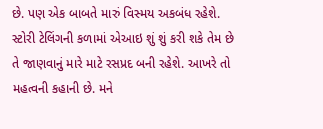છે. પણ એક બાબતે મારું વિસ્મય અકબંધ રહેશે. સ્ટોરી ટેલિંગની કળામાં એઆઇ શું શું કરી શકે તેમ છે તે જાણવાનું મારે માટે રસપ્રદ બની રહેશે. આખરે તો મહત્વની કહાની છે. મને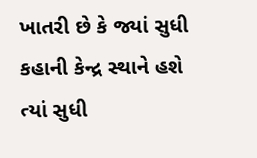ખાતરી છે કે જ્યાં સુધી કહાની કેન્દ્ર સ્થાને હશે ત્યાં સુધી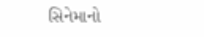સિનેમાનો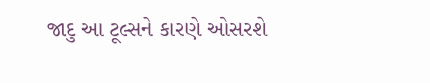જાદુ આ ટૂલ્સને કારણે ઓસરશે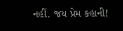નહીં. જય પ્રેમ કહાની!